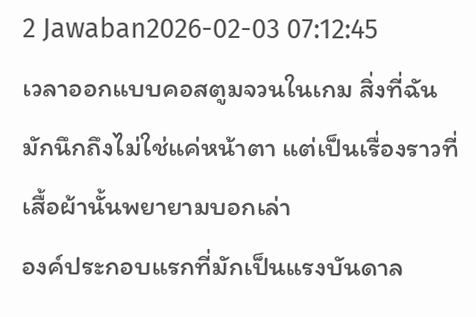2 Jawaban2026-02-03 07:12:45
เวลาออกแบบคอสตูมจวนในเกม สิ่งที่ฉันมักนึกถึงไม่ใช่แค่หน้าตา แต่เป็นเรื่องราวที่เสื้อผ้านั้นพยายามบอกเล่า
องค์ประกอบแรกที่มักเป็นแรงบันดาล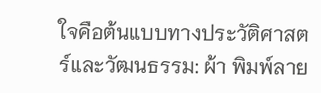ใจคือต้นแบบทางประวัติศาสตร์และวัฒนธรรม: ผ้า พิมพ์ลาย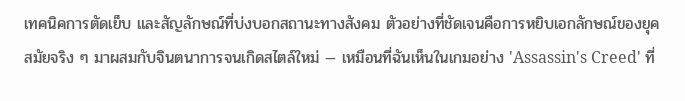เทคนิคการตัดเย็บ และสัญลักษณ์ที่บ่งบอกสถานะทางสังคม ตัวอย่างที่ชัดเจนคือการหยิบเอกลักษณ์ของยุคสมัยจริง ๆ มาผสมกับจินตนาการจนเกิดสไตล์ใหม่ — เหมือนที่ฉันเห็นในเกมอย่าง 'Assassin's Creed' ที่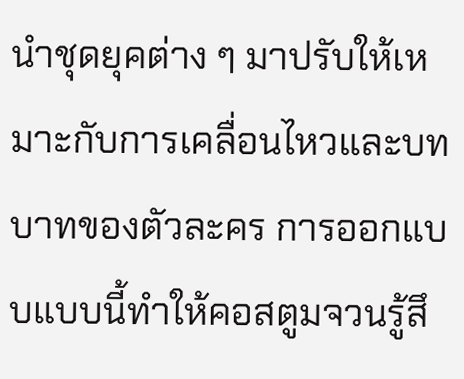นำชุดยุคต่าง ๆ มาปรับให้เหมาะกับการเคลื่อนไหวและบทบาทของตัวละคร การออกแบบแบบนี้ทำให้คอสตูมจวนรู้สึ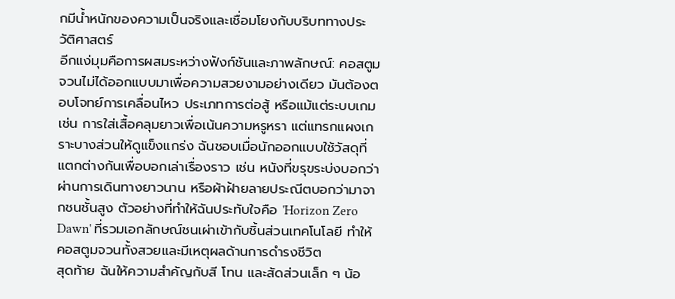กมีน้ำหนักของความเป็นจริงและเชื่อมโยงกับบริบททางประวัติศาสตร์
อีกแง่มุมคือการผสมระหว่างฟังก์ชันและภาพลักษณ์: คอสตูมจวนไม่ได้ออกแบบมาเพื่อความสวยงามอย่างเดียว มันต้องตอบโจทย์การเคลื่อนไหว ประเภทการต่อสู้ หรือแม้แต่ระบบเกม เช่น การใส่เสื้อคลุมยาวเพื่อเน้นความหรูหรา แต่แทรกแผงเกราะบางส่วนให้ดูแข็งแกร่ง ฉันชอบเมื่อนักออกแบบใช้วัสดุที่แตกต่างกันเพื่อบอกเล่าเรื่องราว เช่น หนังที่ขรุขระบ่งบอกว่าผ่านการเดินทางยาวนาน หรือผ้าฝ้ายลายประณีตบอกว่ามาจากชนชั้นสูง ตัวอย่างที่ทำให้ฉันประทับใจคือ 'Horizon Zero Dawn' ที่รวมเอกลักษณ์ชนเผ่าเข้ากับชิ้นส่วนเทคโนโลยี ทำให้คอสตูมจวนทั้งสวยและมีเหตุผลด้านการดำรงชีวิต
สุดท้าย ฉันให้ความสำคัญกับสี โทน และสัดส่วนเล็ก ๆ น้อ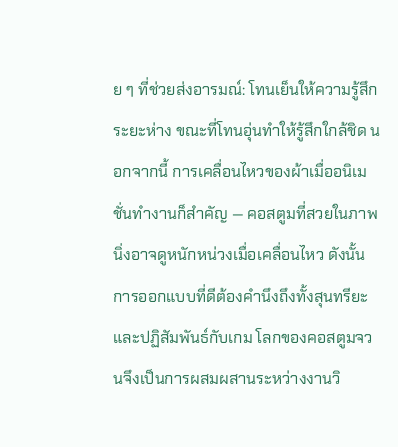ย ๆ ที่ช่วยส่งอารมณ์: โทนเย็นให้ความรู้สึกระยะห่าง ขณะที่โทนอุ่นทำให้รู้สึกใกล้ชิด นอกจากนี้ การเคลื่อนไหวของผ้าเมื่ออนิเมชั่นทำงานก็สำคัญ — คอสตูมที่สวยในภาพนิ่งอาจดูหนักหน่วงเมื่อเคลื่อนไหว ดังนั้นการออกแบบที่ดีต้องคำนึงถึงทั้งสุนทรียะและปฏิสัมพันธ์กับเกม โลกของคอสตูมจวนจึงเป็นการผสมผสานระหว่างงานวิ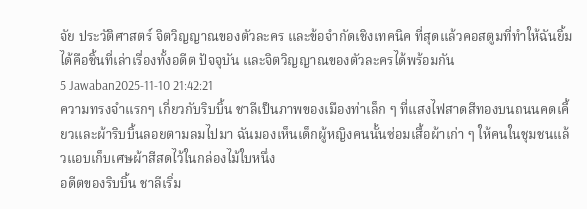จัย ประวัติศาสตร์ จิตวิญญาณของตัวละคร และข้อจำกัดเชิงเทคนิค ที่สุดแล้วคอสตูมที่ทำให้ฉันยิ้มได้คือชิ้นที่เล่าเรื่องทั้งอดีต ปัจจุบัน และจิตวิญญาณของตัวละครได้พร้อมกัน
5 Jawaban2025-11-10 21:42:21
ความทรงจำแรกๆ เกี่ยวกับริบบิ้น ชาลีเป็นภาพของเมืองท่าเล็ก ๆ ที่แสงไฟสาดสีทองบนถนนคดเคี้ยวและผ้าริบบิ้นลอยตามลมไปมา ฉันมองเห็นเด็กผู้หญิงคนนั้นซ่อมเสื้อผ้าเก่า ๆ ให้คนในชุมชนแล้วแอบเก็บเศษผ้าสีสดไว้ในกล่องไม้ใบหนึ่ง
อดีตของริบบิ้น ชาลีเริ่ม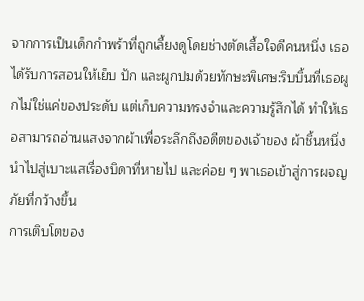จากการเป็นเด็กกำพร้าที่ถูกเลี้ยงดูโดยช่างตัดเสื้อใจดีคนหนึ่ง เธอได้รับการสอนให้เย็บ ปัก และผูกปมด้วยทักษะพิเศษ:ริบบิ้นที่เธอผูกไม่ใช่แค่ของประดับ แต่เก็บความทรงจำและความรู้สึกได้ ทำให้เธอสามารถอ่านแสงจากผ้าเพื่อระลึกถึงอดีตของเจ้าของ ผ้าชิ้นหนึ่งนำไปสู่เบาะแสเรื่องบิดาที่หายไป และค่อย ๆ พาเธอเข้าสู่การผจญภัยที่กว้างขึ้น
การเติบโตของ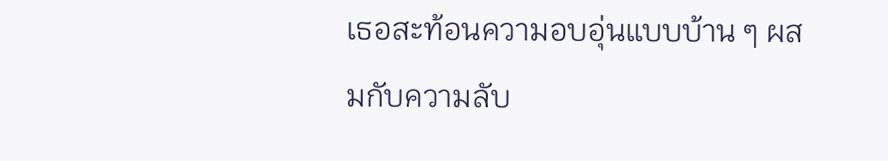เธอสะท้อนความอบอุ่นแบบบ้าน ๆ ผสมกับความลับ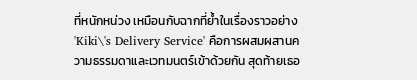ที่หนักหน่วง เหมือนกับฉากที่ย้ำในเรื่องราวอย่าง 'Kiki\'s Delivery Service' คือการผสมผสานความธรรมดาและเวทมนตร์เข้าด้วยกัน สุดท้ายเธอ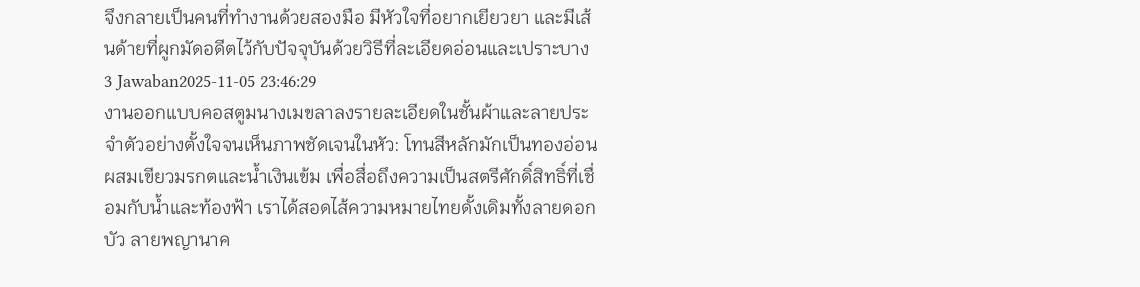จึงกลายเป็นคนที่ทำงานด้วยสองมือ มีหัวใจที่อยากเยียวยา และมีเส้นด้ายที่ผูกมัดอดีตไว้กับปัจจุบันด้วยวิธีที่ละเอียดอ่อนและเปราะบาง
3 Jawaban2025-11-05 23:46:29
งานออกแบบคอสตูมนางเมขลาลงรายละเอียดในชั้นผ้าและลายประจำตัวอย่างตั้งใจจนเห็นภาพชัดเจนในหัว: โทนสีหลักมักเป็นทองอ่อน ผสมเขียวมรกตและน้ำเงินเข้ม เพื่อสื่อถึงความเป็นสตรีศักดิ์สิทธิ์ที่เชื่อมกับน้ำและท้องฟ้า เราได้สอดไส้ความหมายไทยดั้งเดิมทั้งลายดอกบัว ลายพญานาค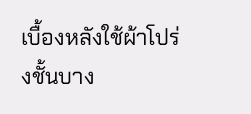เบื้องหลังใช้ผ้าโปร่งชั้นบาง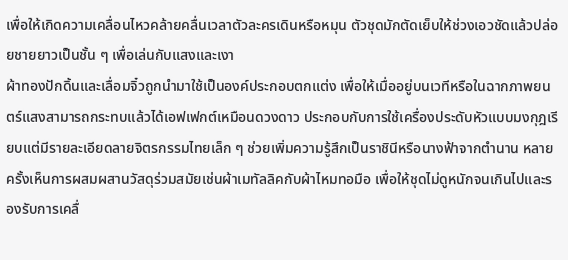เพื่อให้เกิดความเคลื่อนไหวคล้ายคลื่นเวลาตัวละครเดินหรือหมุน ตัวชุดมักตัดเย็บให้ช่วงเอวชัดแล้วปล่อยชายยาวเป็นชั้น ๆ เพื่อเล่นกับแสงและเงา
ผ้าทองปักดิ้นและเลื่อมจิ๋วถูกนำมาใช้เป็นองค์ประกอบตกแต่ง เพื่อให้เมื่ออยู่บนเวทีหรือในฉากภาพยนตร์แสงสามารถกระทบแล้วได้เอฟเฟกต์เหมือนดวงดาว ประกอบกับการใช้เครื่องประดับหัวแบบมงกุฎเรียบแต่มีรายละเอียดลายจิตรกรรมไทยเล็ก ๆ ช่วยเพิ่มความรู้สึกเป็นราชินีหรือนางฟ้าจากตำนาน หลายครั้งเห็นการผสมผสานวัสดุร่วมสมัยเช่นผ้าเมทัลลิคกับผ้าไหมทอมือ เพื่อให้ชุดไม่ดูหนักจนเกินไปและรองรับการเคลื่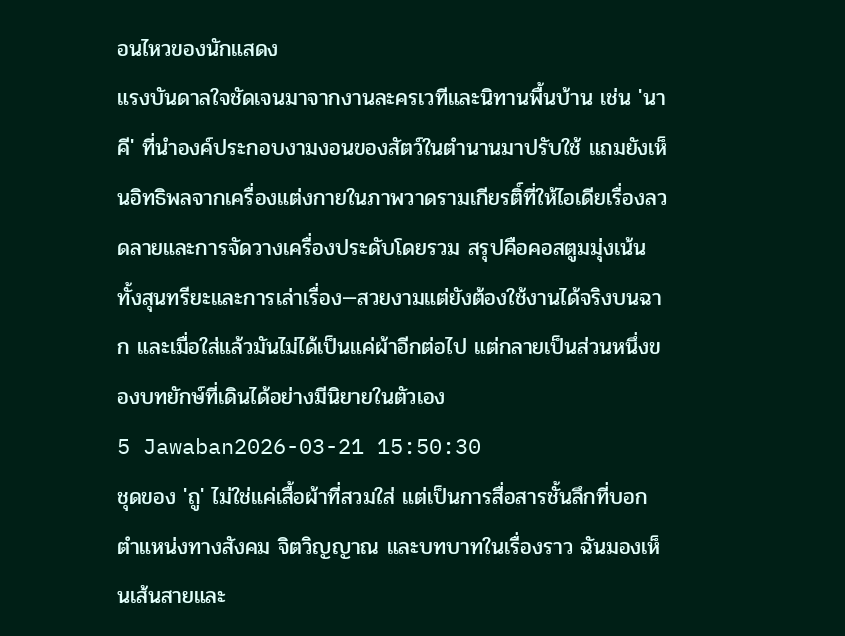อนไหวของนักแสดง
แรงบันดาลใจชัดเจนมาจากงานละครเวทีและนิทานพื้นบ้าน เช่น 'นาคี' ที่นำองค์ประกอบงามงอนของสัตว์ในตำนานมาปรับใช้ แถมยังเห็นอิทธิพลจากเครื่องแต่งกายในภาพวาดรามเกียรติ์ที่ให้ไอเดียเรื่องลวดลายและการจัดวางเครื่องประดับโดยรวม สรุปคือคอสตูมมุ่งเน้นทั้งสุนทรียะและการเล่าเรื่อง—สวยงามแต่ยังต้องใช้งานได้จริงบนฉาก และเมื่อใส่แล้วมันไม่ได้เป็นแค่ผ้าอีกต่อไป แต่กลายเป็นส่วนหนึ่งของบทยักษ์ที่เดินได้อย่างมีนิยายในตัวเอง
5 Jawaban2026-03-21 15:50:30
ชุดของ 'ถู' ไม่ใช่แค่เสื้อผ้าที่สวมใส่ แต่เป็นการสื่อสารชั้นลึกที่บอกตำแหน่งทางสังคม จิตวิญญาณ และบทบาทในเรื่องราว ฉันมองเห็นเส้นสายและ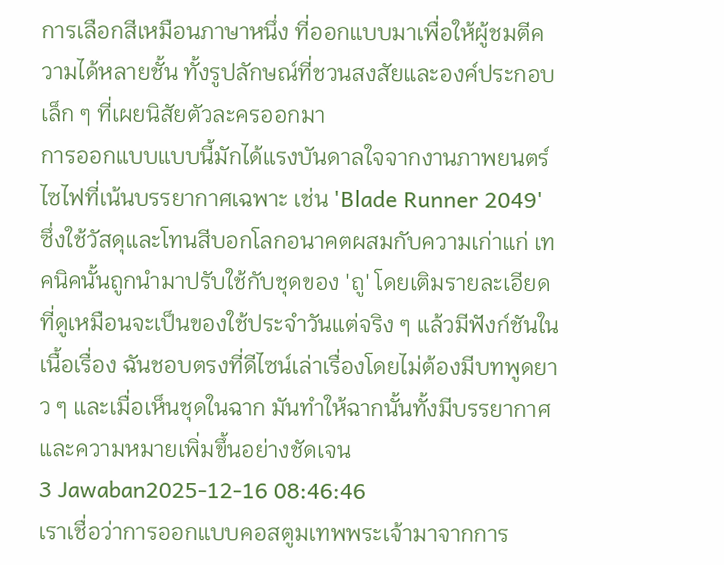การเลือกสีเหมือนภาษาหนึ่ง ที่ออกแบบมาเพื่อให้ผู้ชมตีความได้หลายชั้น ทั้งรูปลักษณ์ที่ชวนสงสัยและองค์ประกอบเล็ก ๆ ที่เผยนิสัยตัวละครออกมา
การออกแบบแบบนี้มักได้แรงบันดาลใจจากงานภาพยนตร์ไซไฟที่เน้นบรรยากาศเฉพาะ เช่น 'Blade Runner 2049' ซึ่งใช้วัสดุและโทนสีบอกโลกอนาคตผสมกับความเก่าแก่ เทคนิคนั้นถูกนำมาปรับใช้กับชุดของ 'ถู' โดยเติมรายละเอียดที่ดูเหมือนจะเป็นของใช้ประจำวันแต่จริง ๆ แล้วมีฟังก์ชันในเนื้อเรื่อง ฉันชอบตรงที่ดีไซน์เล่าเรื่องโดยไม่ต้องมีบทพูดยาว ๆ และเมื่อเห็นชุดในฉาก มันทำให้ฉากนั้นทั้งมีบรรยากาศและความหมายเพิ่มขึ้นอย่างชัดเจน
3 Jawaban2025-12-16 08:46:46
เราเชื่อว่าการออกแบบคอสตูมเทพพระเจ้ามาจากการ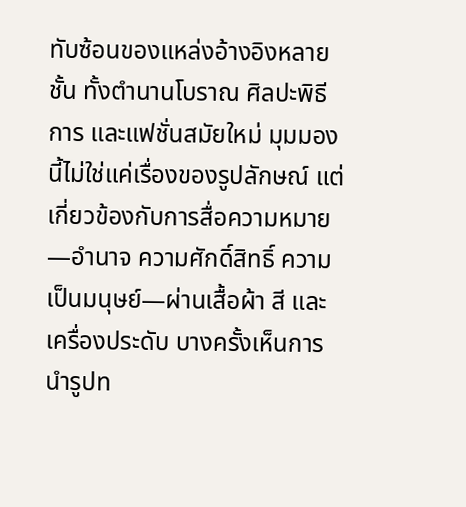ทับซ้อนของแหล่งอ้างอิงหลายชั้น ทั้งตำนานโบราณ ศิลปะพิธีการ และแฟชั่นสมัยใหม่ มุมมองนี้ไม่ใช่แค่เรื่องของรูปลักษณ์ แต่เกี่ยวข้องกับการสื่อความหมาย—อำนาจ ความศักดิ์สิทธิ์ ความเป็นมนุษย์—ผ่านเสื้อผ้า สี และเครื่องประดับ บางครั้งเห็นการนำรูปท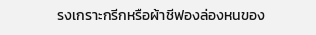รงเกราะกรีกหรือผ้าชีฟองล่องหนของ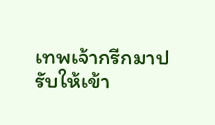เทพเจ้ากรีกมาปรับให้เข้า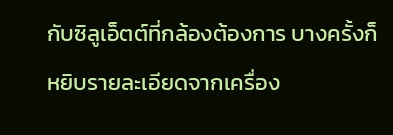กับซิลูเอ็ตต์ที่กล้องต้องการ บางครั้งก็หยิบรายละเอียดจากเครื่อง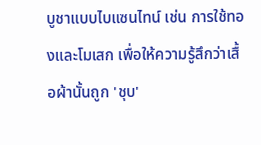บูชาแบบไบแซนไทน์ เช่น การใช้ทองและโมเสก เพื่อให้ความรู้สึกว่าเสื้อผ้านั้นถูก 'ชุบ'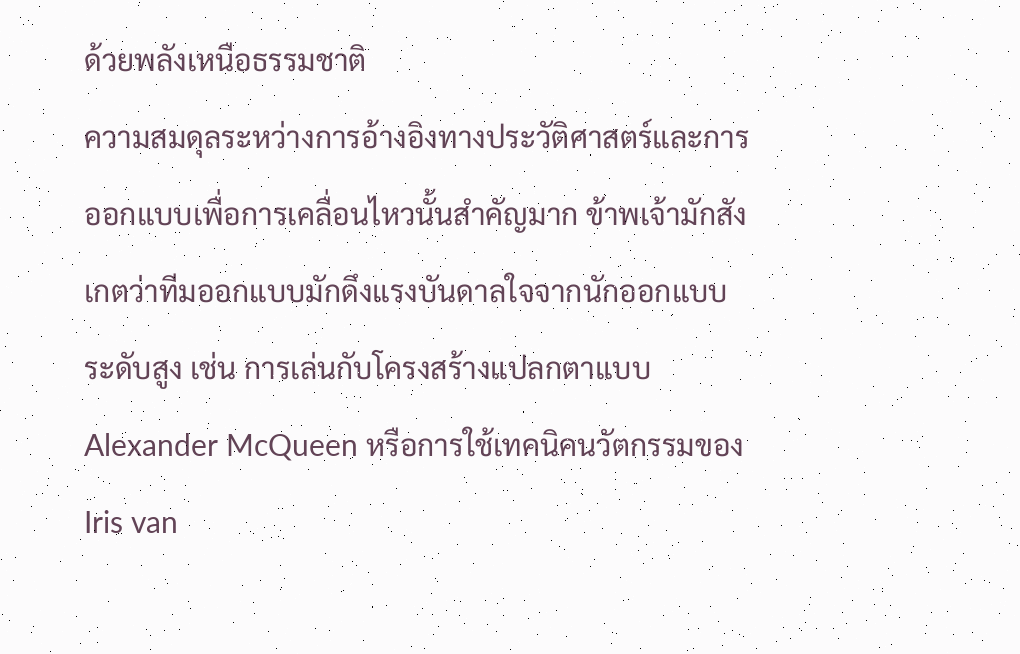ด้วยพลังเหนือธรรมชาติ
ความสมดุลระหว่างการอ้างอิงทางประวัติศาสตร์และการออกแบบเพื่อการเคลื่อนไหวนั้นสำคัญมาก ข้าพเจ้ามักสังเกตว่าทีมออกแบบมักดึงแรงบันดาลใจจากนักออกแบบระดับสูง เช่น การเล่นกับโครงสร้างแปลกตาแบบ Alexander McQueen หรือการใช้เทคนิคนวัตกรรมของ Iris van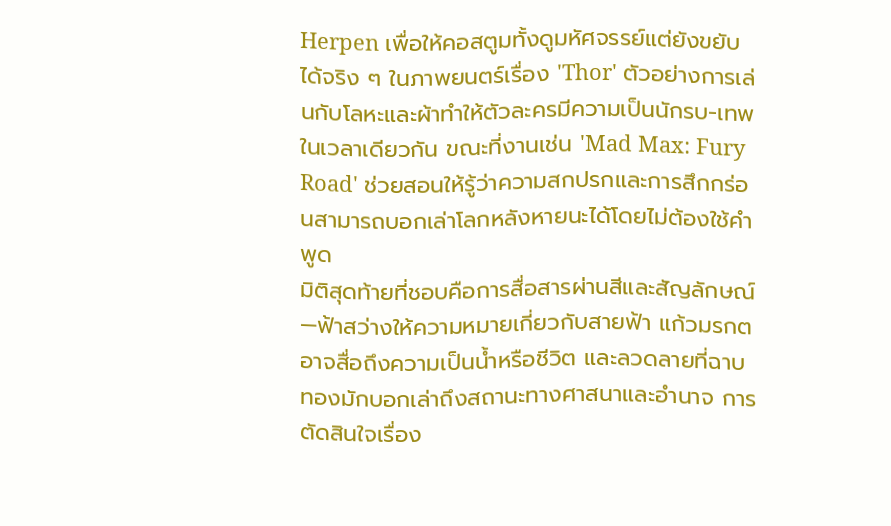Herpen เพื่อให้คอสตูมทั้งดูมหัศจรรย์แต่ยังขยับได้จริง ๆ ในภาพยนตร์เรื่อง 'Thor' ตัวอย่างการเล่นกับโลหะและผ้าทำให้ตัวละครมีความเป็นนักรบ-เทพในเวลาเดียวกัน ขณะที่งานเช่น 'Mad Max: Fury Road' ช่วยสอนให้รู้ว่าความสกปรกและการสึกกร่อนสามารถบอกเล่าโลกหลังหายนะได้โดยไม่ต้องใช้คำพูด
มิติสุดท้ายที่ชอบคือการสื่อสารผ่านสีและสัญลักษณ์—ฟ้าสว่างให้ความหมายเกี่ยวกับสายฟ้า แก้วมรกตอาจสื่อถึงความเป็นน้ำหรือชีวิต และลวดลายที่ฉาบทองมักบอกเล่าถึงสถานะทางศาสนาและอำนาจ การตัดสินใจเรื่อง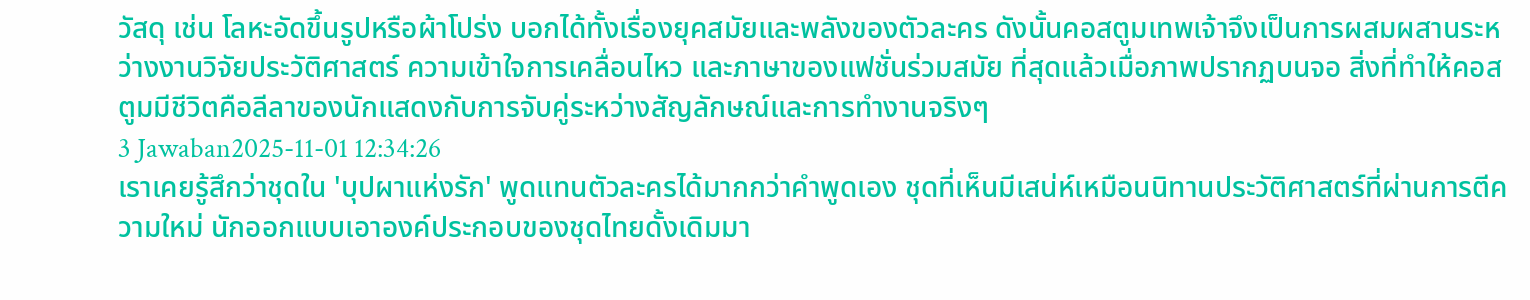วัสดุ เช่น โลหะอัดขึ้นรูปหรือผ้าโปร่ง บอกได้ทั้งเรื่องยุคสมัยและพลังของตัวละคร ดังนั้นคอสตูมเทพเจ้าจึงเป็นการผสมผสานระหว่างงานวิจัยประวัติศาสตร์ ความเข้าใจการเคลื่อนไหว และภาษาของแฟชั่นร่วมสมัย ที่สุดแล้วเมื่อภาพปรากฏบนจอ สิ่งที่ทำให้คอสตูมมีชีวิตคือลีลาของนักแสดงกับการจับคู่ระหว่างสัญลักษณ์และการทำงานจริงๆ
3 Jawaban2025-11-01 12:34:26
เราเคยรู้สึกว่าชุดใน 'บุปผาแห่งรัก' พูดแทนตัวละครได้มากกว่าคำพูดเอง ชุดที่เห็นมีเสน่ห์เหมือนนิทานประวัติศาสตร์ที่ผ่านการตีความใหม่ นักออกแบบเอาองค์ประกอบของชุดไทยดั้งเดิมมา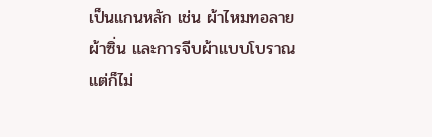เป็นแกนหลัก เช่น ผ้าไหมทอลาย ผ้าซิ่น และการจีบผ้าแบบโบราณ แต่ก็ไม่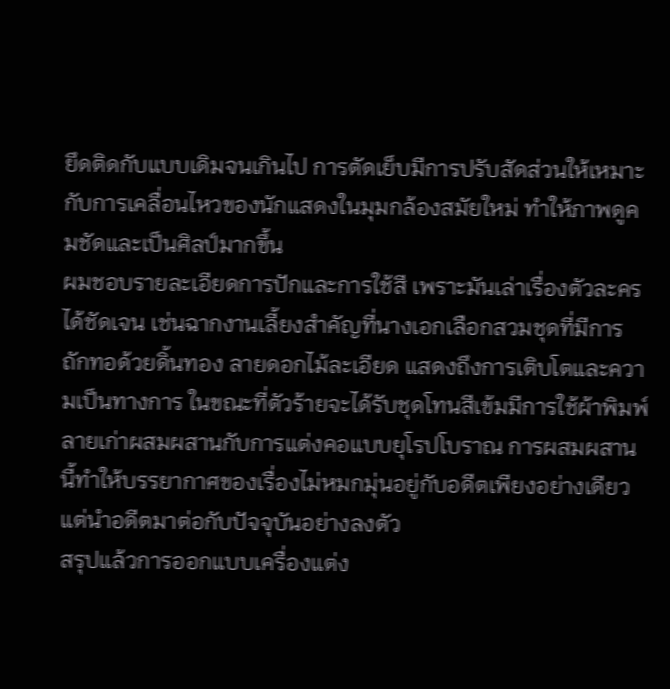ยึดติดกับแบบเดิมจนเกินไป การตัดเย็บมีการปรับสัดส่วนให้เหมาะกับการเคลื่อนไหวของนักแสดงในมุมกล้องสมัยใหม่ ทำให้ภาพดูคมชัดและเป็นศิลป์มากขึ้น
ผมชอบรายละเอียดการปักและการใช้สี เพราะมันเล่าเรื่องตัวละครได้ชัดเจน เช่นฉากงานเลี้ยงสำคัญที่นางเอกเลือกสวมชุดที่มีการถักทอด้วยดิ้นทอง ลายดอกไม้ละเอียด แสดงถึงการเติบโตและความเป็นทางการ ในขณะที่ตัวร้ายจะได้รับชุดโทนสีเข้มมีการใช้ผ้าพิมพ์ลายเก่าผสมผสานกับการแต่งคอแบบยุโรปโบราณ การผสมผสานนี้ทำให้บรรยากาศของเรื่องไม่หมกมุ่นอยู่กับอดีตเพียงอย่างเดียว แต่นำอดีตมาต่อกับปัจจุบันอย่างลงตัว
สรุปแล้วการออกแบบเครื่องแต่ง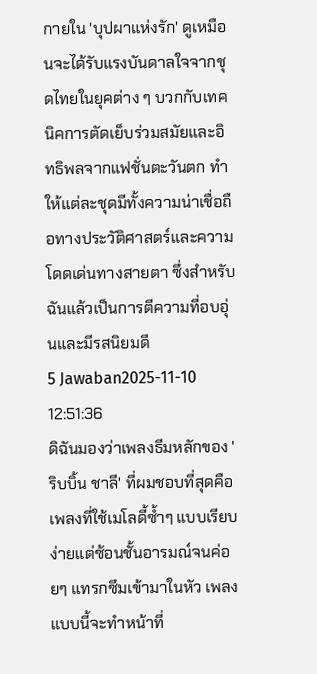กายใน 'บุปผาแห่งรัก' ดูเหมือนจะได้รับแรงบันดาลใจจากชุดไทยในยุคต่าง ๆ บวกกับเทคนิคการตัดเย็บร่วมสมัยและอิทธิพลจากแฟชั่นตะวันตก ทำให้แต่ละชุดมีทั้งความน่าเชื่อถือทางประวัติศาสตร์และความโดดเด่นทางสายตา ซึ่งสำหรับฉันแล้วเป็นการตีความที่อบอุ่นและมีรสนิยมดี
5 Jawaban2025-11-10 12:51:36
ดิฉันมองว่าเพลงธีมหลักของ 'ริบบิ้น ชาลี' ที่ผมชอบที่สุดคือเพลงที่ใช้เมโลดี้ซ้ำๆ แบบเรียบง่ายแต่ซ้อนชั้นอารมณ์จนค่อยๆ แทรกซึมเข้ามาในหัว เพลงแบบนี้จะทำหน้าที่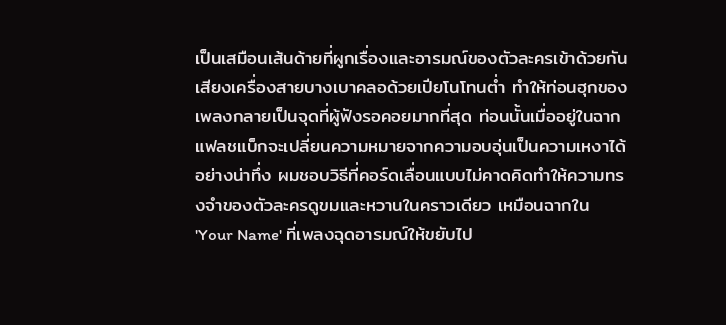เป็นเสมือนเส้นด้ายที่ผูกเรื่องและอารมณ์ของตัวละครเข้าด้วยกัน
เสียงเครื่องสายบางเบาคลอด้วยเปียโนโทนต่ำ ทำให้ท่อนฮุกของเพลงกลายเป็นจุดที่ผู้ฟังรอคอยมากที่สุด ท่อนนั้นเมื่ออยู่ในฉากแฟลชแบ็กจะเปลี่ยนความหมายจากความอบอุ่นเป็นความเหงาได้อย่างน่าทึ่ง ผมชอบวิธีที่คอร์ดเลื่อนแบบไม่คาดคิดทำให้ความทรงจำของตัวละครดูขมและหวานในคราวเดียว เหมือนฉากใน 'Your Name' ที่เพลงฉุดอารมณ์ให้ขยับไป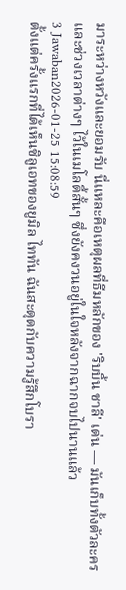มาระหว่างหวังและยอมรับ นี่แหละคือเหตุผลที่ธีมหลักของ 'ริบบิ้น ชาลี' เด่น — มันเก็บทั้งตัวละครและช่วงเวลาต่างๆ ไว้ในเมโลดี้สั้นๆ ซึ่งยังคงวนอยู่ในใจหลังจากฉากจบไปนานแล้ว
3 Jawaban2026-01-25 15:08:59
ตั้งแต่ครั้งแรกที่ได้เห็นซิลูเอทของยูมิล ไททัน ฉันสะดุดกับความรู้สึกโบรา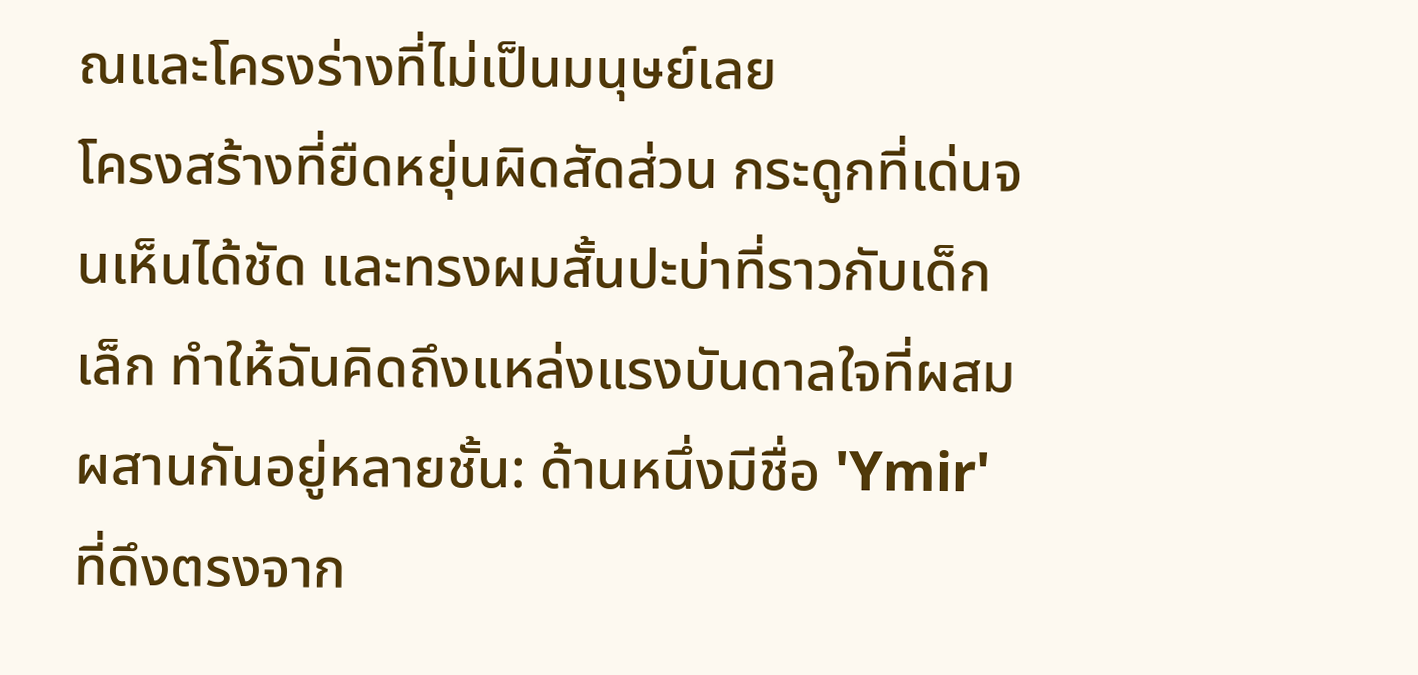ณและโครงร่างที่ไม่เป็นมนุษย์เลย
โครงสร้างที่ยืดหยุ่นผิดสัดส่วน กระดูกที่เด่นจนเห็นได้ชัด และทรงผมสั้นปะบ่าที่ราวกับเด็กเล็ก ทำให้ฉันคิดถึงแหล่งแรงบันดาลใจที่ผสมผสานกันอยู่หลายชั้น: ด้านหนึ่งมีชื่อ 'Ymir' ที่ดึงตรงจาก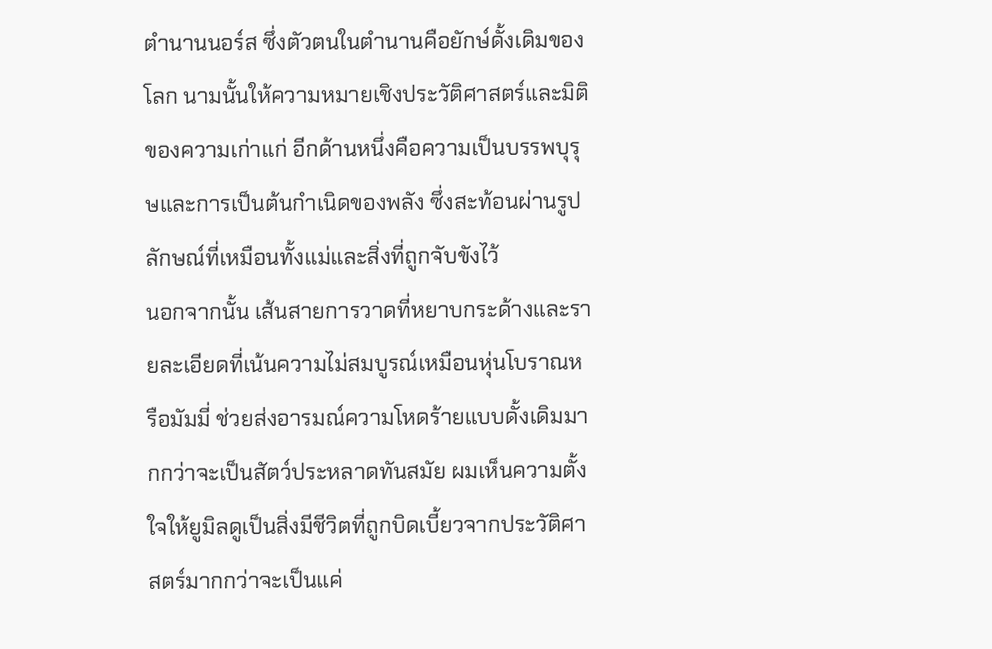ตำนานนอร์ส ซึ่งตัวตนในตำนานคือยักษ์ดั้งเดิมของโลก นามนั้นให้ความหมายเชิงประวัติศาสตร์และมิติของความเก่าแก่ อีกด้านหนึ่งคือความเป็นบรรพบุรุษและการเป็นต้นกำเนิดของพลัง ซึ่งสะท้อนผ่านรูปลักษณ์ที่เหมือนทั้งแม่และสิ่งที่ถูกจับขังไว้
นอกจากนั้น เส้นสายการวาดที่หยาบกระด้างและรายละเอียดที่เน้นความไม่สมบูรณ์เหมือนหุ่นโบราณหรือมัมมี่ ช่วยส่งอารมณ์ความโหดร้ายแบบดั้งเดิมมากกว่าจะเป็นสัตว์ประหลาดทันสมัย ผมเห็นความตั้งใจให้ยูมิลดูเป็นสิ่งมีชีวิตที่ถูกบิดเบี้ยวจากประวัติศาสตร์มากกว่าจะเป็นแค่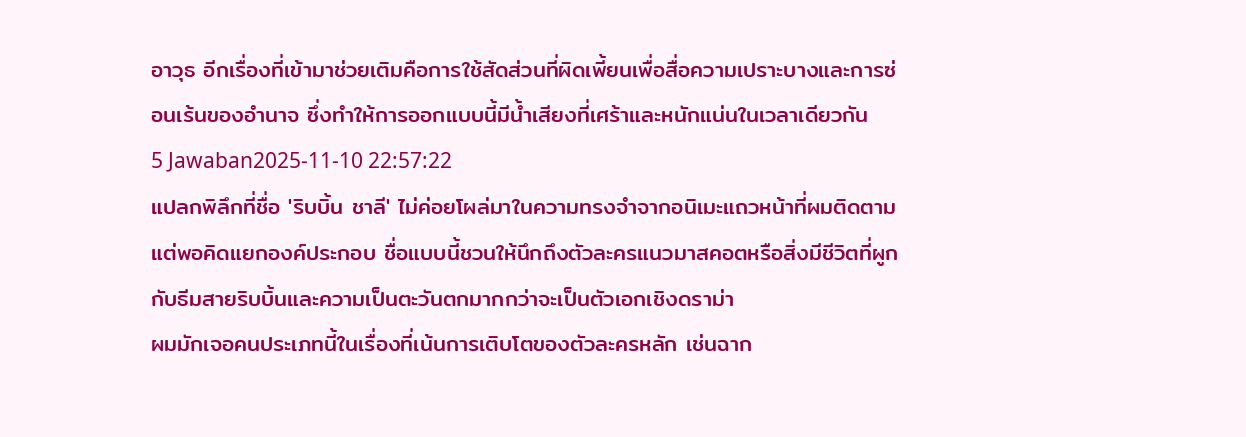อาวุธ อีกเรื่องที่เข้ามาช่วยเติมคือการใช้สัดส่วนที่ผิดเพี้ยนเพื่อสื่อความเปราะบางและการซ่อนเร้นของอำนาจ ซึ่งทำให้การออกแบบนี้มีน้ำเสียงที่เศร้าและหนักแน่นในเวลาเดียวกัน
5 Jawaban2025-11-10 22:57:22
แปลกพิลึกที่ชื่อ 'ริบบิ้น ชาลี' ไม่ค่อยโผล่มาในความทรงจำจากอนิเมะแถวหน้าที่ผมติดตาม แต่พอคิดแยกองค์ประกอบ ชื่อแบบนี้ชวนให้นึกถึงตัวละครแนวมาสคอตหรือสิ่งมีชีวิตที่ผูกกับธีมสายริบบิ้นและความเป็นตะวันตกมากกว่าจะเป็นตัวเอกเชิงดราม่า
ผมมักเจอคนประเภทนี้ในเรื่องที่เน้นการเติบโตของตัวละครหลัก เช่นฉาก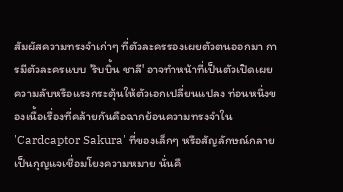สัมผัสความทรงจำเก่าๆ ที่ตัวละครรองเผยตัวตนออกมา การมีตัวละครแบบ 'ริบบิ้น ชาลี' อาจทำหน้าที่เป็นตัวเปิดเผยความลับหรือแรงกระตุ้นให้ตัวเอกเปลี่ยนแปลง ท่อนหนึ่งของเนื้อเรื่องที่คล้ายกันคือฉากย้อนความทรงจำใน 'Cardcaptor Sakura' ที่ของเล็กๆ หรือสัญลักษณ์กลายเป็นกุญแจเชื่อมโยงความหมาย นั่นคื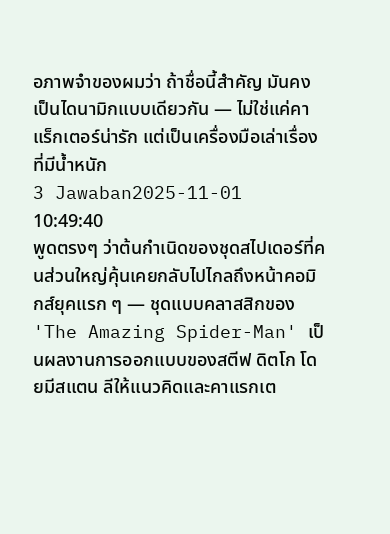อภาพจำของผมว่า ถ้าชื่อนี้สำคัญ มันคงเป็นไดนามิกแบบเดียวกัน — ไม่ใช่แค่คาแร็กเตอร์น่ารัก แต่เป็นเครื่องมือเล่าเรื่องที่มีน้ำหนัก
3 Jawaban2025-11-01 10:49:40
พูดตรงๆ ว่าต้นกำเนิดของชุดสไปเดอร์ที่คนส่วนใหญ่คุ้นเคยกลับไปไกลถึงหน้าคอมิกส์ยุคแรก ๆ — ชุดแบบคลาสสิกของ 'The Amazing Spider-Man' เป็นผลงานการออกแบบของสตีฟ ดิตโก โดยมีสแตน ลีให้แนวคิดและคาแรกเต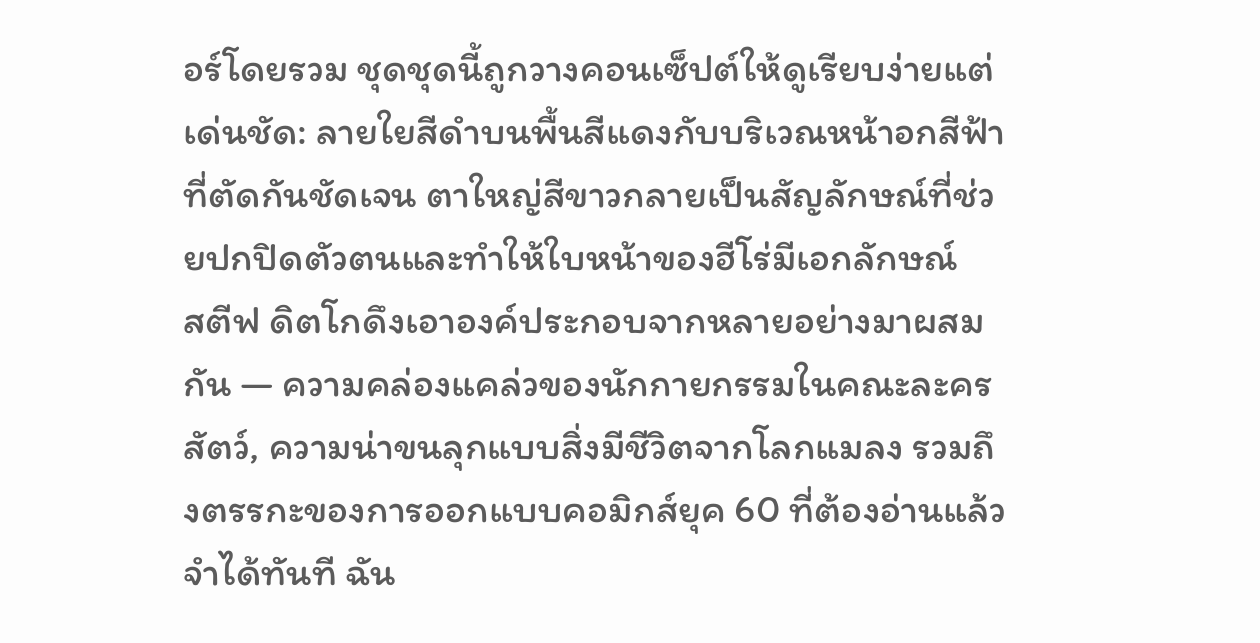อร์โดยรวม ชุดชุดนี้ถูกวางคอนเซ็ปต์ให้ดูเรียบง่ายแต่เด่นชัด: ลายใยสีดำบนพื้นสีแดงกับบริเวณหน้าอกสีฟ้าที่ตัดกันชัดเจน ตาใหญ่สีขาวกลายเป็นสัญลักษณ์ที่ช่วยปกปิดตัวตนและทำให้ใบหน้าของฮีโร่มีเอกลักษณ์
สตีฟ ดิตโกดึงเอาองค์ประกอบจากหลายอย่างมาผสมกัน — ความคล่องแคล่วของนักกายกรรมในคณะละครสัตว์, ความน่าขนลุกแบบสิ่งมีชีวิตจากโลกแมลง รวมถึงตรรกะของการออกแบบคอมิกส์ยุค 60 ที่ต้องอ่านแล้วจำได้ทันที ฉัน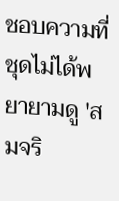ชอบความที่ชุดไม่ได้พยายามดู 'สมจริ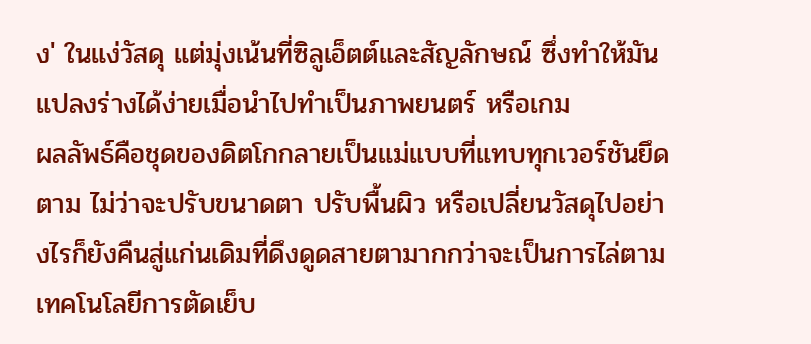ง' ในแง่วัสดุ แต่มุ่งเน้นที่ซิลูเอ็ตต์และสัญลักษณ์ ซึ่งทำให้มันแปลงร่างได้ง่ายเมื่อนำไปทำเป็นภาพยนตร์ หรือเกม
ผลลัพธ์คือชุดของดิตโกกลายเป็นแม่แบบที่แทบทุกเวอร์ชันยึดตาม ไม่ว่าจะปรับขนาดตา ปรับพื้นผิว หรือเปลี่ยนวัสดุไปอย่างไรก็ยังคืนสู่แก่นเดิมที่ดึงดูดสายตามากกว่าจะเป็นการไล่ตามเทคโนโลยีการตัดเย็บ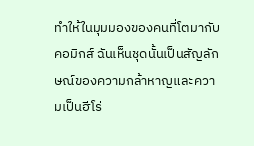ทำให้ในมุมมองของคนที่โตมากับคอมิกส์ ฉันเห็นชุดนั้นเป็นสัญลักษณ์ของความกล้าหาญและความเป็นฮีโร่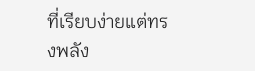ที่เรียบง่ายแต่ทรงพลัง